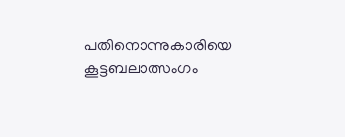പതിനൊന്നുകാരിയെ കൂട്ടബലാത്സംഗം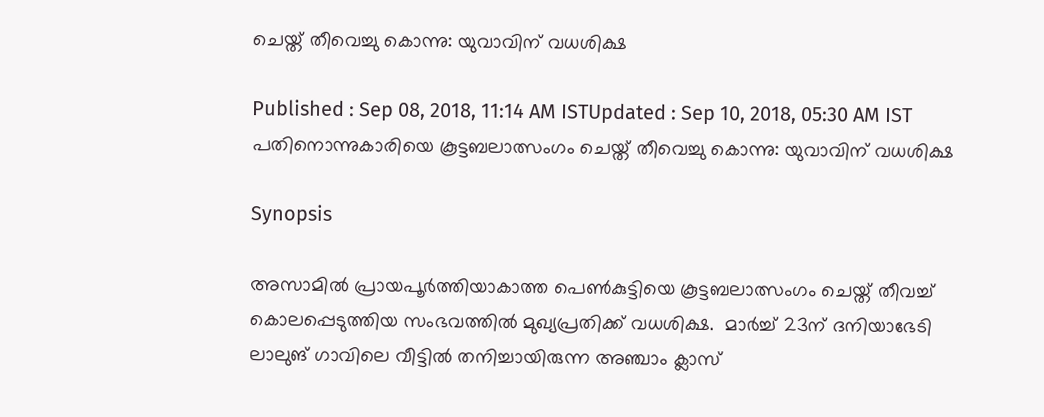ചെയ്ത് തീവെച്ചു കൊന്നു: യുവാവിന് വധശിക്ഷ

Published : Sep 08, 2018, 11:14 AM ISTUpdated : Sep 10, 2018, 05:30 AM IST
പതിനൊന്നുകാരിയെ കൂട്ടബലാത്സംഗം ചെയ്ത് തീവെച്ചു കൊന്നു: യുവാവിന് വധശിക്ഷ

Synopsis

അസാമില്‍ പ്രായപൂര്‍ത്തിയാകാത്ത പെണ്‍കുട്ടിയെ കൂട്ടബലാത്സംഗം ചെയ്ത് തീവച്ച് കൊലപ്പെടുത്തിയ സംഭവത്തില്‍ മുഖ്യപ്രതിക്ക് വധശിക്ഷ.  മാർച്ച് 23ന് ദനിയാഭേടി ലാലുങ് ഗാവിലെ വീട്ടിൽ തനിച്ചായിരുന്ന അഞ്ചാം ക്ലാസ്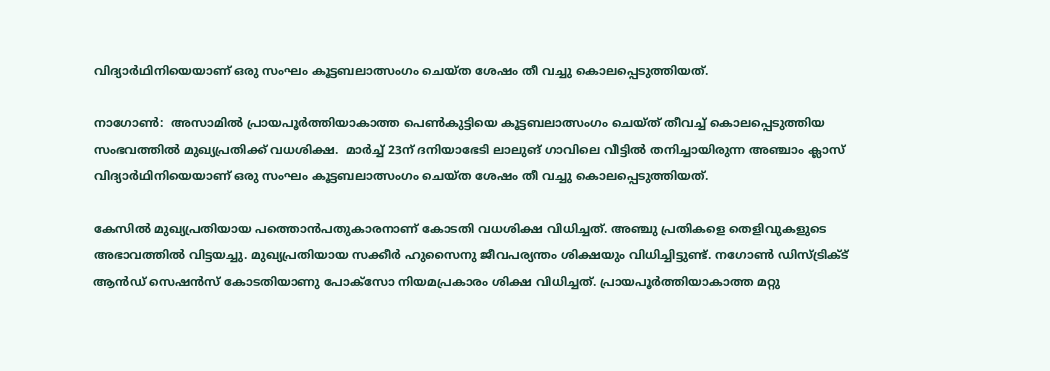വിദ്യാർഥിനിയെയാണ് ഒരു സംഘം കൂട്ടബലാത്സംഗം ചെയ്ത ശേഷം തീ വച്ചു കൊലപ്പെടുത്തിയത്.

നാഗോണ്‍:  അസാമില്‍ പ്രായപൂര്‍ത്തിയാകാത്ത പെണ്‍കുട്ടിയെ കൂട്ടബലാത്സംഗം ചെയ്ത് തീവച്ച് കൊലപ്പെടുത്തിയ സംഭവത്തില്‍ മുഖ്യപ്രതിക്ക് വധശിക്ഷ.  മാർച്ച് 23ന് ദനിയാഭേടി ലാലുങ് ഗാവിലെ വീട്ടിൽ തനിച്ചായിരുന്ന അഞ്ചാം ക്ലാസ് വിദ്യാർഥിനിയെയാണ് ഒരു സംഘം കൂട്ടബലാത്സംഗം ചെയ്ത ശേഷം തീ വച്ചു കൊലപ്പെടുത്തിയത്.

കേസില്‍ മുഖ്യപ്രതിയായ പത്തൊൻപതുകാരനാണ് കോടതി വധശിക്ഷ വിധിച്ചത്. അഞ്ചു പ്രതികളെ തെളിവുകളുടെ അഭാവത്തിൽ വിട്ടയച്ചു. മുഖ്യപ്രതിയായ സക്കീർ ഹുസൈനു ജീവപര്യന്തം ശിക്ഷയും വിധിച്ചിട്ടുണ്ട്. നഗോ‍ൺ ഡിസ്ട്രിക്ട് ആൻഡ് സെഷൻസ് കോടതിയാണു പോക്സോ നിയമപ്രകാരം ശിക്ഷ വിധിച്ചത്. പ്രായപൂർത്തിയാകാത്ത മറ്റു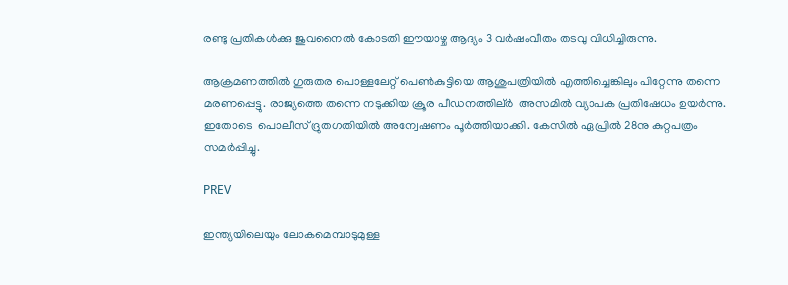രണ്ടു പ്രതികൾക്കു ജുവനൈൽ കോടതി ഈയാഴ്ച ആദ്യം 3 വർഷംവീതം തടവു വിധിച്ചിരുന്നു.

ആക്രമണത്തില്‍ ഗുരുതര പൊള്ളലേറ്റ് പെൺകുട്ടിയെ ആശുപത്രിയിൽ എത്തിച്ചെങ്കിലും പിറ്റേന്നു തന്നെ മരണപ്പെട്ടു. രാജ്യത്തെ തന്നെ നടുക്കിയ ക്രൂര പീഡനത്തില്ർ  അസമിൽ വ്യാപക പ്രതിഷേധം ഉയര്‍ന്നു. ഇതോടെ  പൊലീസ് ദ്രുതഗതിയില്‍ അന്വേഷണം പൂർത്തിയാക്കി. കേസിൽ ഏപ്രിൽ 28നു കുറ്റപത്രം സമർപ്പിച്ചു.

PREV

ഇന്ത്യയിലെയും ലോകമെമ്പാടുമുള്ള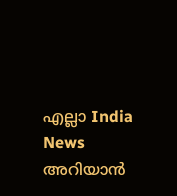എല്ലാ India News അറിയാൻ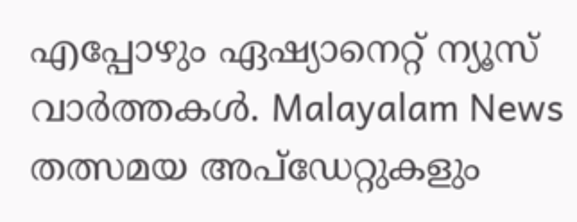എപ്പോഴും ഏഷ്യാനെറ്റ് ന്യൂസ് വാർത്തകൾ. Malayalam News   തത്സമയ അപ്‌ഡേറ്റുകളും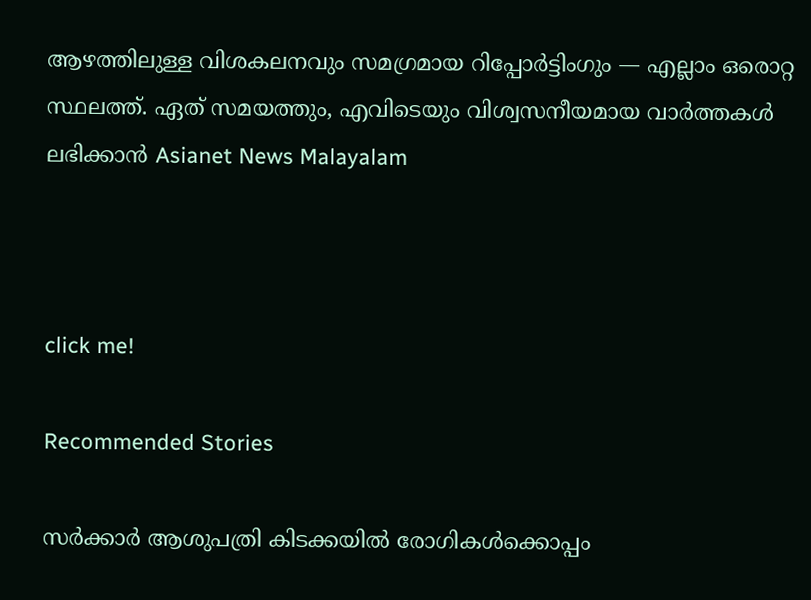ആഴത്തിലുള്ള വിശകലനവും സമഗ്രമായ റിപ്പോർട്ടിംഗും — എല്ലാം ഒരൊറ്റ സ്ഥലത്ത്. ഏത് സമയത്തും, എവിടെയും വിശ്വസനീയമായ വാർത്തകൾ ലഭിക്കാൻ Asianet News Malayalam



click me!

Recommended Stories

സര്‍ക്കാര്‍ ആശുപത്രി കിടക്കയില്‍ രോഗികൾക്കൊപ്പം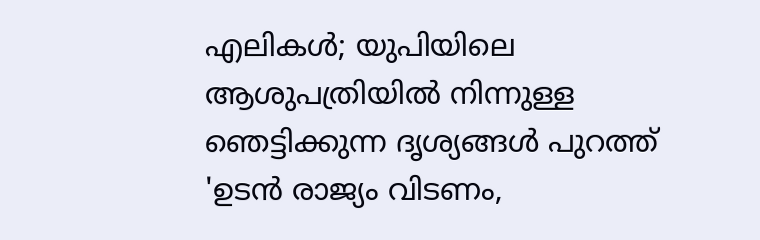എലികൾ; യുപിയിലെ ആശുപത്രിയിൽ നിന്നുള്ള ഞെട്ടിക്കുന്ന ദൃശ്യങ്ങൾ പുറത്ത്
'ഉടൻ രാജ്യം വിടണം,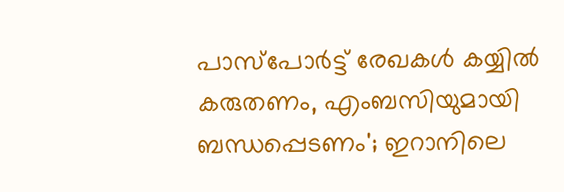പാസ്പോർട്ട് രേഖകൾ കയ്യിൽ കരുതണം, എംബസിയുമായി ബന്ധപ്പെടണം'; ഇറാനിലെ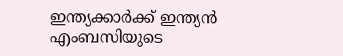ഇന്ത്യക്കാർക്ക് ഇന്ത്യൻ എംബസിയുടെ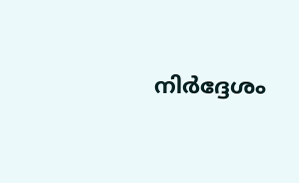നിർദ്ദേശം